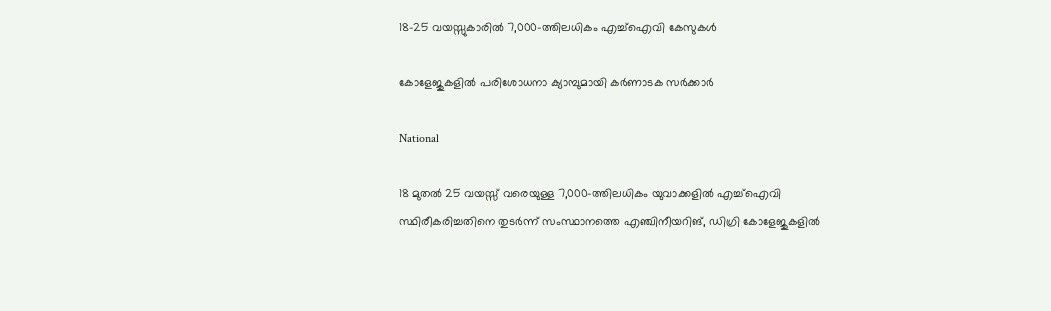18-25 വയസ്സുകാരിൽ 7,000-ത്തിലധികം എച്ച്ഐവി കേസുകൾ

കോളേജുകളിൽ പരിശോധനാ ക്യാമ്പുമായി കർണാടക സർക്കാർ

National

18 മുതൽ 25 വയസ്സ് വരെയുള്ള 7,000-ത്തിലധികം യുവാക്കളിൽ എച്ച്ഐവി സ്ഥിരീകരിച്ചതിനെ തുടർന്ന് സംസ്ഥാനത്തെ എഞ്ചിനീയറിങ്, ഡിഗ്രി കോളേജുകളിൽ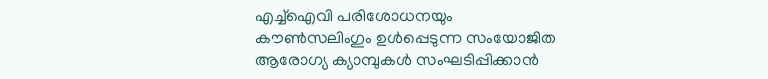എച്ച്ഐവി പരിശോധനയും കൗൺസലിംഗും ഉൾപ്പെടുന്ന സംയോജിത ആരോഗ്യ ക്യാമ്പുകൾ സംഘടിപ്പിക്കാൻ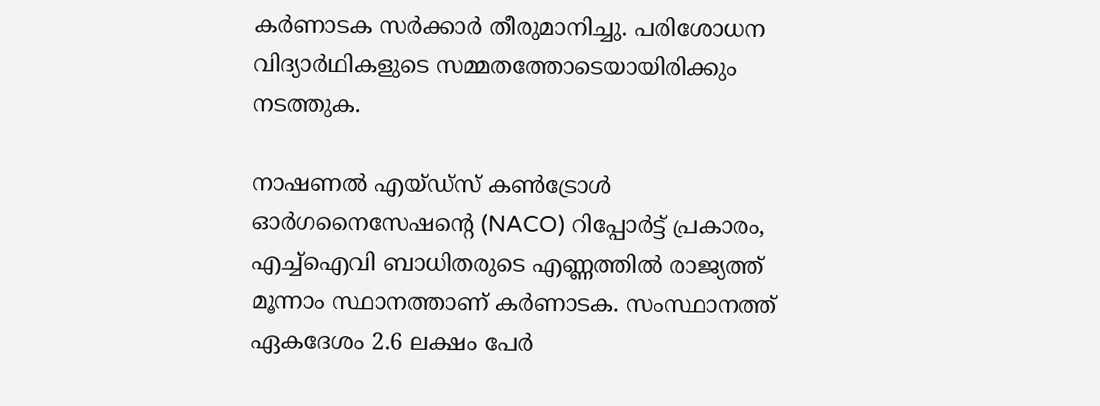കർണാടക സർക്കാർ തീരുമാനിച്ചു. പരിശോധന വിദ്യാർഥികളുടെ സമ്മതത്തോടെയായിരിക്കും നടത്തുക.

നാഷണൽ എയ്ഡ്സ് കൺട്രോൾ ഓർഗനൈസേഷന്റെ (NACO) റിപ്പോർട്ട് പ്രകാരം, എച്ച്ഐവി ബാധിതരുടെ എണ്ണത്തിൽ രാജ്യത്ത് മൂന്നാം സ്ഥാനത്താണ് കർണാടക. സംസ്ഥാനത്ത് ഏകദേശം 2.6 ലക്ഷം പേർ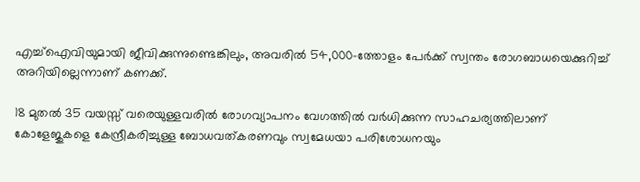എച്ച്ഐവിയുമായി ജീവിക്കുന്നുണ്ടെങ്കിലും, അവരിൽ 54,000-ത്തോളം പേർക്ക് സ്വന്തം രോഗബാധയെക്കുറിച്ച് അറിയില്ലെന്നാണ് കണക്ക്.

18 മുതൽ 35 വയസ്സ് വരെയുള്ളവരിൽ രോഗവ്യാപനം വേഗത്തിൽ വർധിക്കുന്ന സാഹചര്യത്തിലാണ് കോളേജുകളെ കേന്ദ്രീകരിച്ചുള്ള ബോധവത്കരണവും സ്വമേധയാ പരിശോധനയും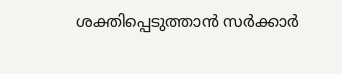ശക്തിപ്പെടുത്താൻ സർക്കാർ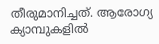തീരുമാനിച്ചത്. ആരോഗ്യ ക്യാമ്പുകളിൽ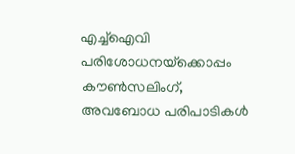എച്ച്ഐവി പരിശോധനയ്‌ക്കൊപ്പം കൗൺസലിംഗ്, അവബോധ പരിപാടികൾ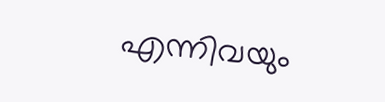എന്നിവയും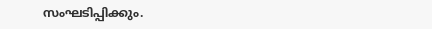സംഘടിപ്പിക്കും.